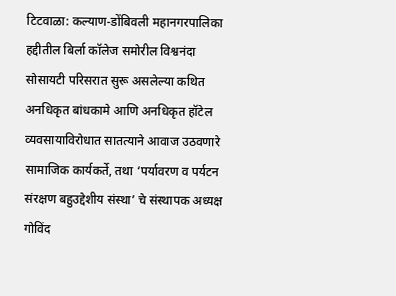टिटवाळा: कल्याण-डोंबिवली महानगरपालिका हद्दीतील बिर्ला कॉलेज समोरील विश्वनंदा सोसायटी परिसरात सुरू असलेल्या कथित अनधिकृत बांधकामे आणि अनधिकृत हॉटेल व्यवसायाविरोधात सातत्याने आवाज उठवणारे सामाजिक कार्यकर्ते, तथा ‘पर्यावरण व पर्यटन संरक्षण बहुउद्देशीय संस्था’ चे संस्थापक अध्यक्ष गोविंद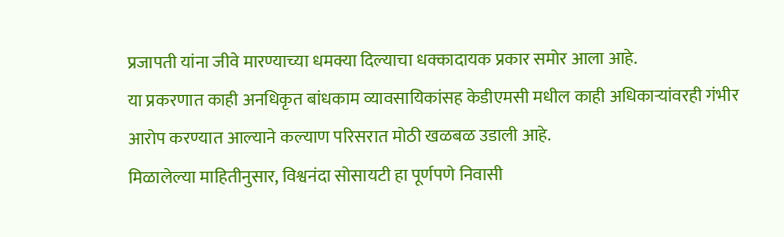प्रजापती यांना जीवे मारण्याच्या धमक्या दिल्याचा धक्कादायक प्रकार समोर आला आहे.
या प्रकरणात काही अनधिकृत बांधकाम व्यावसायिकांसह केडीएमसी मधील काही अधिकाऱ्यांवरही गंभीर आरोप करण्यात आल्याने कल्याण परिसरात मोठी खळबळ उडाली आहे.
मिळालेल्या माहितीनुसार, विश्वनंदा सोसायटी हा पूर्णपणे निवासी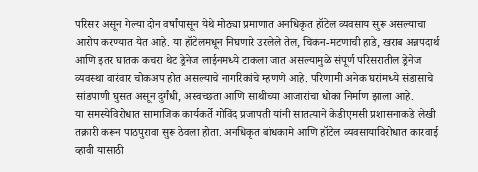परिसर असून गेल्या दोन वर्षांपासून येथे मोठ्या प्रमाणात अनधिकृत हॉटेल व्यवसाय सुरू असल्याचा आरोप करण्यात येत आहे. या हॉटेलमधून निघणारे उरलेले तेल, चिकन-मटणाची हाडे, खराब अन्नपदार्थ आणि इतर घातक कचरा थेट ड्रेनेज लाईनमध्ये टाकला जात असल्यामुळे संपूर्ण परिसरातील ड्रेनेज व्यवस्था वारंवार चोकअप होत असल्याचे नागरिकांचे म्हणणे आहे. परिणामी अनेक घरांमध्ये संडासाचे सांडपाणी घुसत असून दुर्गंधी, अस्वच्छता आणि साथीच्या आजारांचा धोका निर्माण झाला आहे.
या समस्येविरोधात सामाजिक कार्यकर्ते गोविंद प्रजापती यांनी सातत्याने केडीएमसी प्रशासनाकडे लेखी तक्रारी करून पाठपुरावा सुरू ठेवला होता. अनधिकृत बांधकामे आणि हॉटेल व्यवसायाविरोधात कारवाई व्हावी यासाठी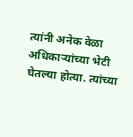त्यांनी अनेक वेळा अधिकाऱ्यांच्या भेटी घेतल्या होत्या. त्यांच्या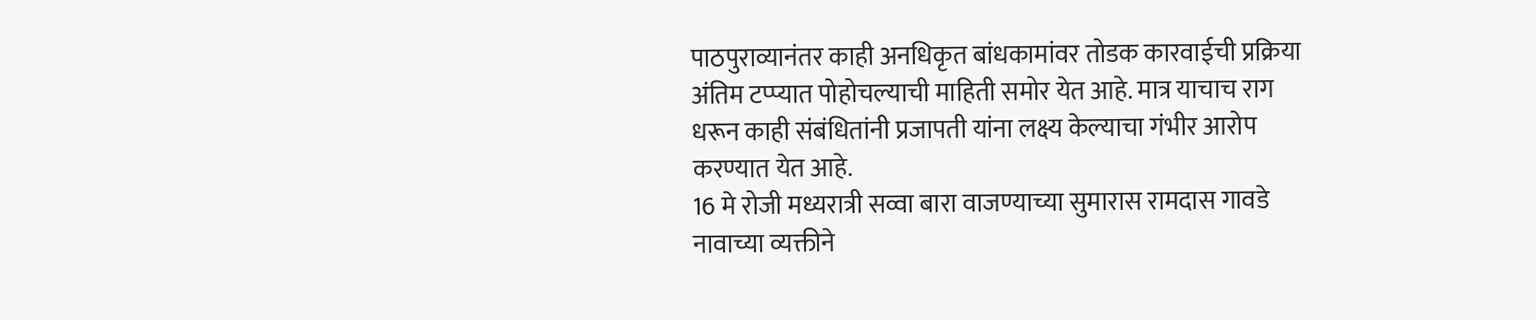पाठपुराव्यानंतर काही अनधिकृत बांधकामांवर तोडक कारवाईची प्रक्रिया अंतिम टप्प्यात पोहोचल्याची माहिती समोर येत आहे. मात्र याचाच राग धरून काही संबंधितांनी प्रजापती यांना लक्ष्य केल्याचा गंभीर आरोप करण्यात येत आहे.
16 मे रोजी मध्यरात्री सव्वा बारा वाजण्याच्या सुमारास रामदास गावडे नावाच्या व्यक्तीने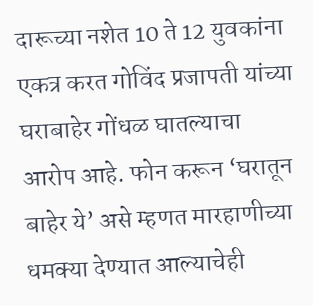दारूच्या नशेत 10 ते 12 युवकांना एकत्र करत गोविंद प्रजापती यांच्या घराबाहेर गोंधळ घातल्याचा आरोप आहे. फोन करून ‘घरातून बाहेर ये’ असे म्हणत मारहाणीच्या धमक्या देण्यात आल्याचेही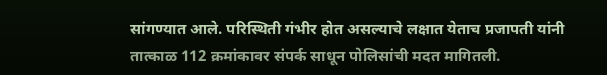सांगण्यात आले. परिस्थिती गंभीर होत असल्याचे लक्षात येताच प्रजापती यांनी तात्काळ 112 क्रमांकावर संपर्क साधून पोलिसांची मदत मागितली.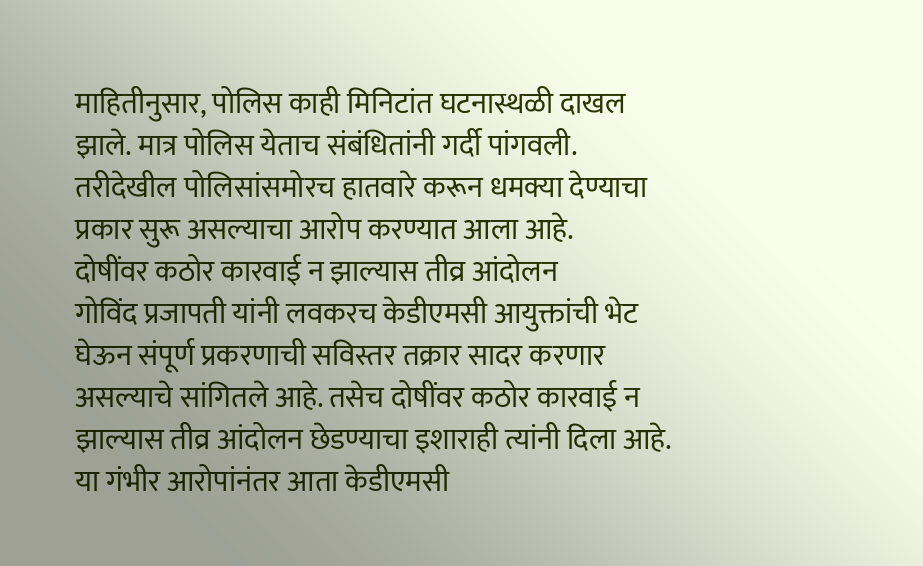माहितीनुसार, पोलिस काही मिनिटांत घटनास्थळी दाखल झाले. मात्र पोलिस येताच संबंधितांनी गर्दी पांगवली. तरीदेखील पोलिसांसमोरच हातवारे करून धमक्या देण्याचा प्रकार सुरू असल्याचा आरोप करण्यात आला आहे.
दोषींवर कठोर कारवाई न झाल्यास तीव्र आंदोलन
गोविंद प्रजापती यांनी लवकरच केडीएमसी आयुक्तांची भेट घेऊन संपूर्ण प्रकरणाची सविस्तर तक्रार सादर करणार असल्याचे सांगितले आहे. तसेच दोषींवर कठोर कारवाई न झाल्यास तीव्र आंदोलन छेडण्याचा इशाराही त्यांनी दिला आहे. या गंभीर आरोपांनंतर आता केडीएमसी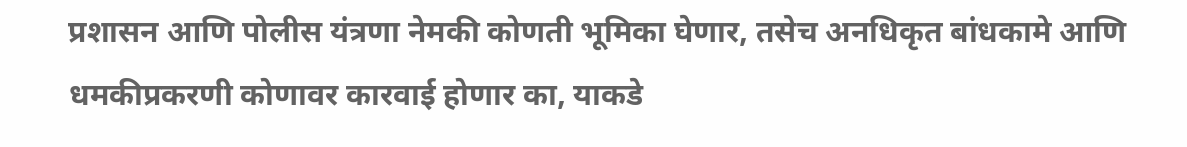प्रशासन आणि पोलीस यंत्रणा नेमकी कोणती भूमिका घेणार, तसेच अनधिकृत बांधकामे आणि धमकीप्रकरणी कोणावर कारवाई होणार का, याकडे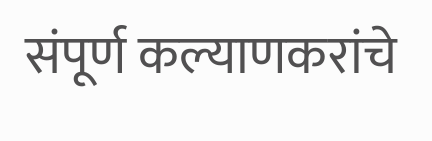संपूर्ण कल्याणकरांचे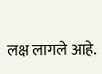लक्ष लागले आहे.